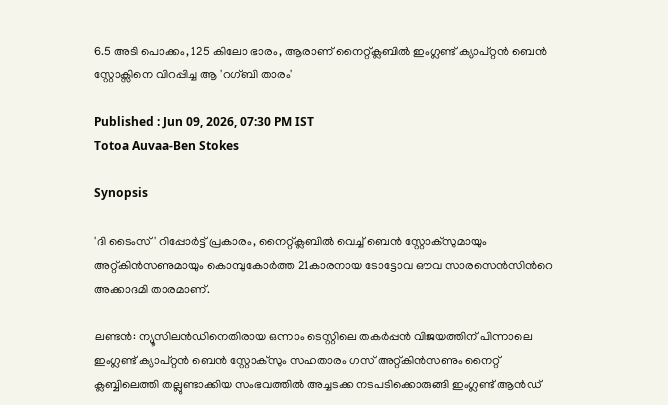6.5 അടി പൊക്കം, 125 കിലോ ഭാരം, ആരാണ് നൈറ്റ്‌ക്ലബിൽ ഇംഗ്ലണ്ട് ക്യാപ്റ്റൻ ബെൻ സ്റ്റോക്സിനെ വിറപ്പിച്ച ആ 'റഗ്ബി താരം'

Published : Jun 09, 2026, 07:30 PM IST
Totoa Auvaa-Ben Stokes

Synopsis

'ദി ടൈംസ്' റിപ്പോർട്ട് പ്രകാരം, നൈറ്റ്‌ക്ലബിൽ വെച്ച് ബെൻ സ്റ്റോക്സുമായും അറ്റ്കിൻസണുമായും കൊമ്പുകോർത്ത 21കാരനായ ടോട്ടോവ ഔവ സാരസെൻസിന്‍റെ അക്കാദമി താരമാണ്.

ലണ്ടൻ: ന്യൂസിലൻഡിനെതിരായ ഒന്നാം ടെസ്റ്റിലെ തകർപ്പൻ വിജയത്തിന് പിന്നാലെ ഇംഗ്ലണ്ട് ക്യാപ്റ്റൻ ബെൻ സ്റ്റോക്സും സഹതാരം ഗസ് അറ്റ്കിൻസണും നൈറ്റ് ക്ലബ്ബിലെത്തി തല്ലുണ്ടാക്കിയ സംഭവത്തില്‍ അച്ചടക്ക നടപടിക്കൊരുങ്ങി ഇംഗ്ലണ്ട് ആൻഡ്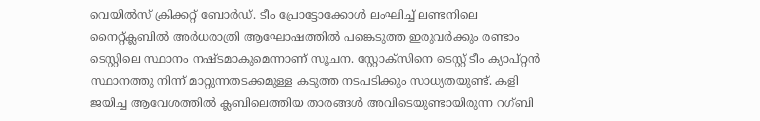വെയിൽസ് ക്രിക്കറ്റ് ബോർഡ്. ടീം പ്രോട്ടോക്കോൾ ലംഘിച്ച് ലണ്ടനിലെ നൈറ്റ്‌ക്ലബിൽ അർധരാത്രി ആഘോഷത്തിൽ പങ്കെടുത്ത ഇരുവർക്കും രണ്ടാം ടെസ്റ്റിലെ സ്ഥാനം നഷ്ടമാകുമെന്നാണ് സൂചന. സ്റ്റോക്സിനെ ടെസ്റ്റ് ടീം ക്യാപ്റ്റൻ സ്ഥാനത്തു നിന്ന് മാറ്റുന്നതടക്കമുള്ള കടുത്ത നടപടിക്കും സാധ്യതയുണ്ട്. കളി ജയിച്ച ആവേശത്തിൽ ക്ലബിലെത്തിയ താരങ്ങൾ അവിടെയുണ്ടായിരുന്ന റഗ്ബി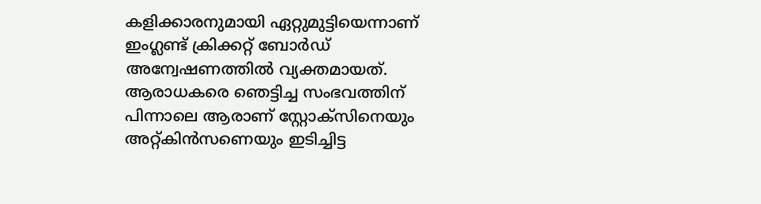കളിക്കാരനുമായി ഏറ്റുമുട്ടിയെന്നാണ് ഇംഗ്ലണ്ട് ക്രിക്കറ്റ് ബോർഡ് അന്വേഷണത്തില്‍ വ്യക്തമായത്. ആരാധകരെ ഞെട്ടിച്ച സംഭവത്തിന് പിന്നാലെ ആരാണ് സ്റ്റോക്സിനെയും അറ്റ്കിൻസണെയും ഇടിച്ചിട്ട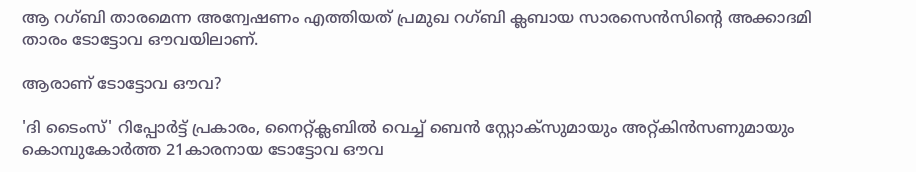ആ റഗ്ബി താരമെന്ന അന്വേഷണം എത്തിയത് പ്രമുഖ റഗ്ബി ക്ലബായ സാരസെൻസിന്‍റെ അക്കാദമി താരം ടോട്ടോവ ഔവയിലാണ്.

ആരാണ് ടോട്ടോവ ഔവ?

'ദി ടൈംസ്' റിപ്പോർട്ട് പ്രകാരം, നൈറ്റ്‌ക്ലബിൽ വെച്ച് ബെൻ സ്റ്റോക്സുമായും അറ്റ്കിൻസണുമായും കൊമ്പുകോർത്ത 21കാരനായ ടോട്ടോവ ഔവ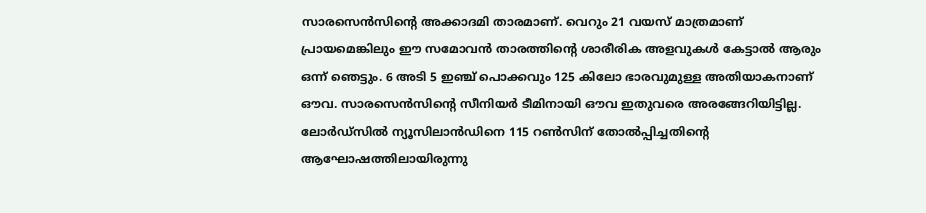സാരസെൻസിന്‍റെ അക്കാദമി താരമാണ്. വെറും 21 വയസ് മാത്രമാണ് പ്രായമെങ്കിലും ഈ സമോവൻ താരത്തിന്‍റെ ശാരീരിക അളവുകൾ കേട്ടാൽ ആരും ഒന്ന് ഞെട്ടും. 6 അടി 5 ഇഞ്ച് പൊക്കവും 125 കിലോ ഭാരവുമുള്ള അതിയാകനാണ് ഔവ. സാരസെൻസിന്‍റെ സീനിയർ ടീമിനായി ഔവ ഇതുവരെ അരങ്ങേറിയിട്ടില്ല. ലോർഡ്സിൽ ന്യൂസിലാൻഡിനെ 115 റൺസിന് തോൽപ്പിച്ചതിന്‍റെ ആഘോഷത്തിലായിരുന്നു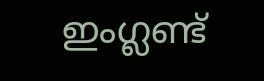ഇംഗ്ലണ്ട്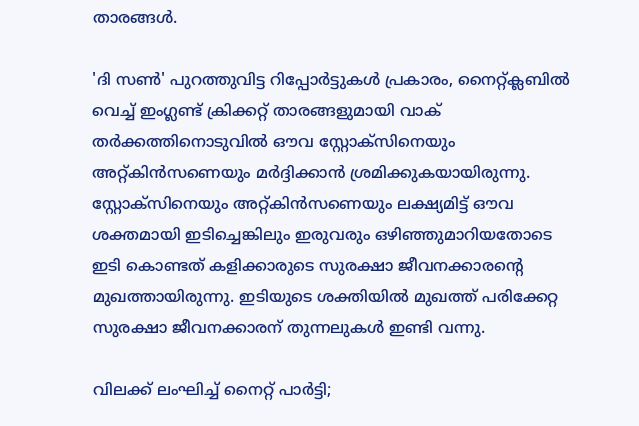താരങ്ങൾ.

'ദി സൺ' പുറത്തുവിട്ട റിപ്പോർട്ടുകൾ പ്രകാരം, നൈറ്റ്‌ക്ലബിൽ വെച്ച് ഇംഗ്ലണ്ട് ക്രിക്കറ്റ് താരങ്ങളുമായി വാക് തര്‍ക്കത്തിനൊടുവില്‍ ഔവ സ്റ്റോക്സിനെയും അറ്റ്കിന്‍സണെയും മര്‍ദ്ദിക്കാന്‍ ശ്രമിക്കുകയായിരുന്നു. സ്റ്റോക്സിനെയും അറ്റ്കിൻസണെയും ലക്ഷ്യമിട്ട് ഔവ ശക്തമായി ഇടിച്ചെങ്കിലും ഇരുവരും ഒഴിഞ്ഞുമാറിയതോടെ ഇടി കൊണ്ടത് കളിക്കാരുടെ സുരക്ഷാ ജീവനക്കാരന്‍റെ മുഖത്തായിരുന്നു. ഇടിയുടെ ശക്തിയില്‍ മുഖത്ത് പരിക്കേറ്റ സുരക്ഷാ ജീവനക്കാരന് തുന്നലുകൾ ഇണ്ടി വന്നു.

വിലക്ക് ലംഘിച്ച് നൈറ്റ് പാർട്ടി;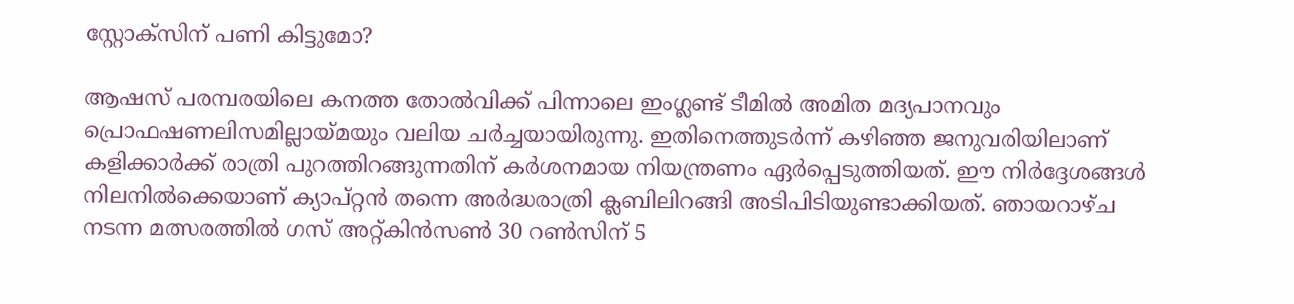സ്റ്റോക്സിന് പണി കിട്ടുമോ?

ആഷസ് പരമ്പരയിലെ കനത്ത തോൽവിക്ക് പിന്നാലെ ഇംഗ്ലണ്ട് ടീമിൽ അമിത മദ്യപാനവും പ്രൊഫഷണലിസമില്ലായ്മയും വലിയ ചർച്ചയായിരുന്നു. ഇതിനെത്തുടർന്ന് കഴിഞ്ഞ ജനുവരിയിലാണ് കളിക്കാർക്ക് രാത്രി പുറത്തിറങ്ങുന്നതിന് കർശനമായ നിയന്ത്രണം ഏർപ്പെടുത്തിയത്. ഈ നിർദ്ദേശങ്ങൾ നിലനിൽക്കെയാണ് ക്യാപ്റ്റൻ തന്നെ അർദ്ധരാത്രി ക്ലബിലിറങ്ങി അടിപിടിയുണ്ടാക്കിയത്. ഞായറാഴ്ച നടന്ന മത്സരത്തിൽ ഗസ് അറ്റ്കിൻസൺ 30 റൺസിന് 5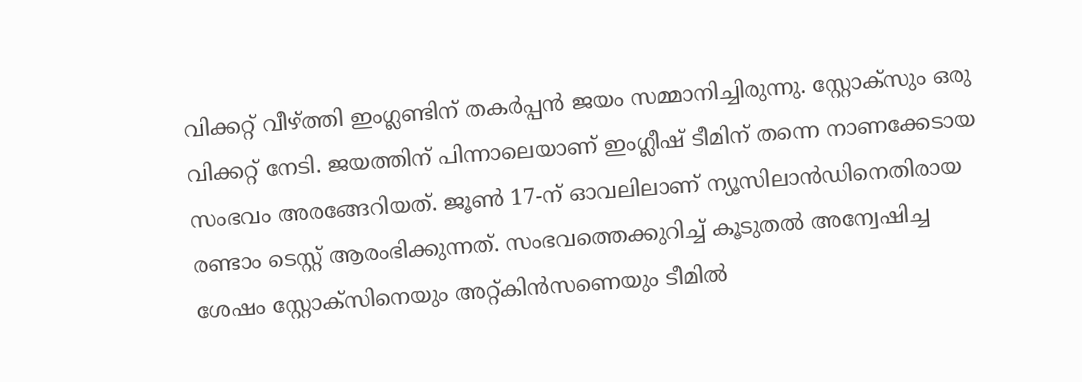വിക്കറ്റ് വീഴ്ത്തി ഇംഗ്ലണ്ടിന് തകർപ്പൻ ജയം സമ്മാനിച്ചിരുന്നു. സ്റ്റോക്സും ഒരു വിക്കറ്റ് നേടി. ജയത്തിന് പിന്നാലെയാണ് ഇംഗ്ലീഷ് ടീമിന് തന്നെ നാണക്കേടായ സംഭവം അരങ്ങേറിയത്. ജൂൺ 17-ന് ഓവലിലാണ് ന്യൂസിലാൻഡിനെതിരായ രണ്ടാം ടെസ്റ്റ് ആരംഭിക്കുന്നത്. സംഭവത്തെക്കുറിച്ച് കൂടുതൽ അന്വേഷിച്ച ശേഷം സ്റ്റോക്സിനെയും അറ്റ്കിൻസണെയും ടീമിൽ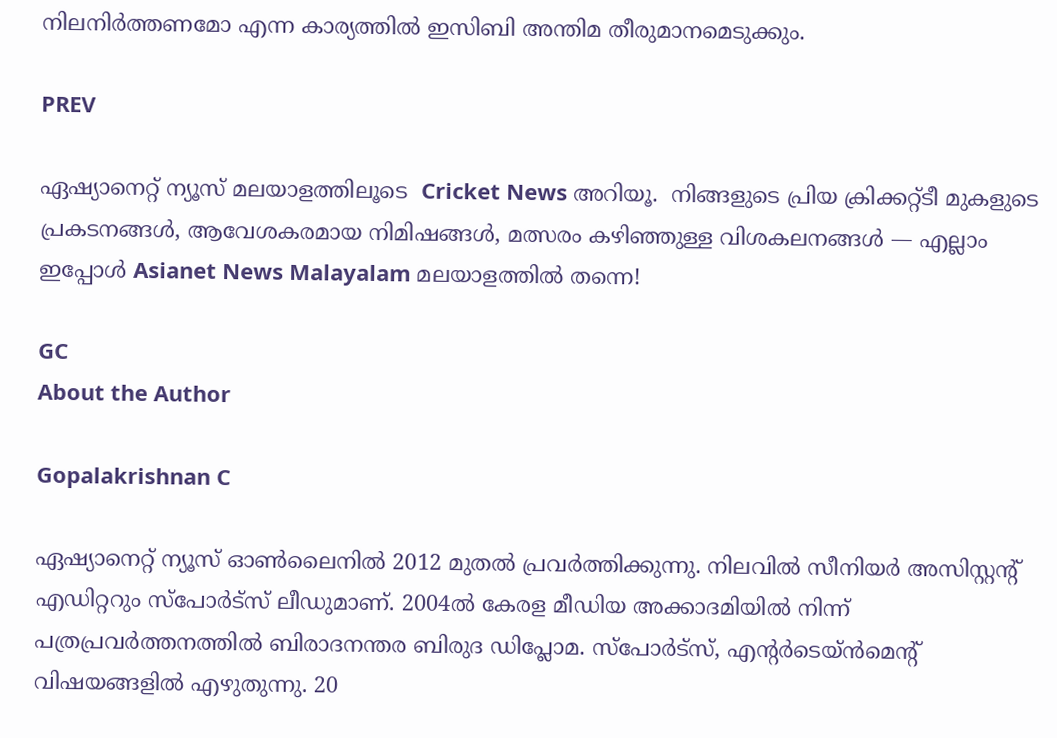നിലനിർത്തണമോ എന്ന കാര്യത്തിൽ ഇസിബി അന്തിമ തീരുമാനമെടുക്കും.

PREV

ഏഷ്യാനെറ്റ് ന്യൂസ് മലയാളത്തിലൂടെ  Cricket News അറിയൂ.  നിങ്ങളുടെ പ്രിയ ക്രിക്കറ്റ്ടീ മുകളുടെ പ്രകടനങ്ങൾ, ആവേശകരമായ നിമിഷങ്ങൾ, മത്സരം കഴിഞ്ഞുള്ള വിശകലനങ്ങൾ — എല്ലാം ഇപ്പോൾ Asianet News Malayalam മലയാളത്തിൽ തന്നെ!

GC
About the Author

Gopalakrishnan C

ഏഷ്യാനെറ്റ് ന്യൂസ് ഓണ്‍ലൈനില്‍ 2012 മുതല്‍ പ്രവര്‍ത്തിക്കുന്നു. നിലവില്‍ സീനിയര്‍ അസിസ്റ്റന്‍റ് എഡിറ്ററും സ്പോർട്സ് ലീഡുമാണ്. 2004ൽ കേരള മീഡിയ അക്കാദമിയില്‍ നിന്ന് പത്രപ്രവര്‍ത്തനത്തില്‍ ബിരാദനന്തര ബിരുദ ഡിപ്ലോമ. സ്പോര്‍ട്സ്, എന്‍റര്‍ടെയ്ൻമെന്‍റ് വിഷയങ്ങളില്‍ എഴുതുന്നു. 20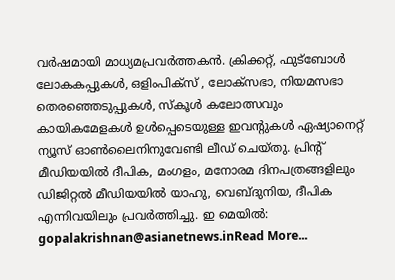വര്‍ഷമായി മാധ്യമപ്രവര്‍ത്തകൻ. ക്രിക്കറ്റ്, ഫുട്ബോള്‍ ലോകകപ്പുകൾ, ഒളിംപിക്സ് , ലോക്സഭാ, നിയമസഭാ തെരഞ്ഞെടുപ്പുകള്‍, സ്കൂള്‍ കലോത്സവും കായികമേളകള്‍ ഉള്‍പ്പെടെയുള്ള ഇവന്‍റുകള്‍ ഏഷ്യാനെറ്റ് ന്യൂസ് ഓണ്‍ലൈനിനുവേണ്ടി ലീഡ് ചെയ്തു. പ്രിന്‍റ് മീഡിയയില്‍ ദീപിക, മംഗളം, മനോരമ ദിനപത്രങ്ങളിലും ഡിജിറ്റൽ മീഡിയയില്‍ യാഹു, വെബ്ദുനിയ, ദീപിക എന്നിവയിലും പ്രവര്‍ത്തിച്ചു. ഇ മെയില്‍: gopalakrishnan@asianetnews.inRead More...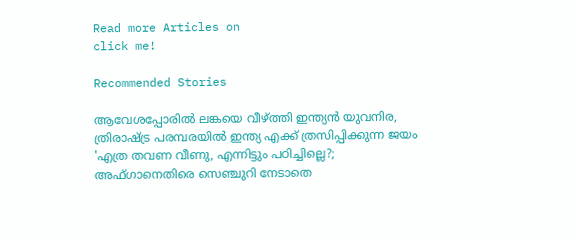Read more Articles on
click me!

Recommended Stories

ആവേശപ്പോരില്‍ ലങ്കയെ വീഴ്ത്തി ഇന്ത്യൻ യുവനിര, ത്രിരാഷ്ട്ര പരമ്പരയില്‍ ഇന്ത്യ എക്ക് ത്രസിപ്പിക്കുന്ന ജയം
'എത്ര തവണ വീണു, എന്നിട്ടും പഠിച്ചില്ലെ?; അഫ്ഗാനെതിരെ സെഞ്ചുറി നേടാതെ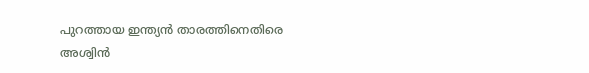പുറത്തായ ഇന്ത്യൻ താരത്തിനെതിരെ അശ്വിൻ